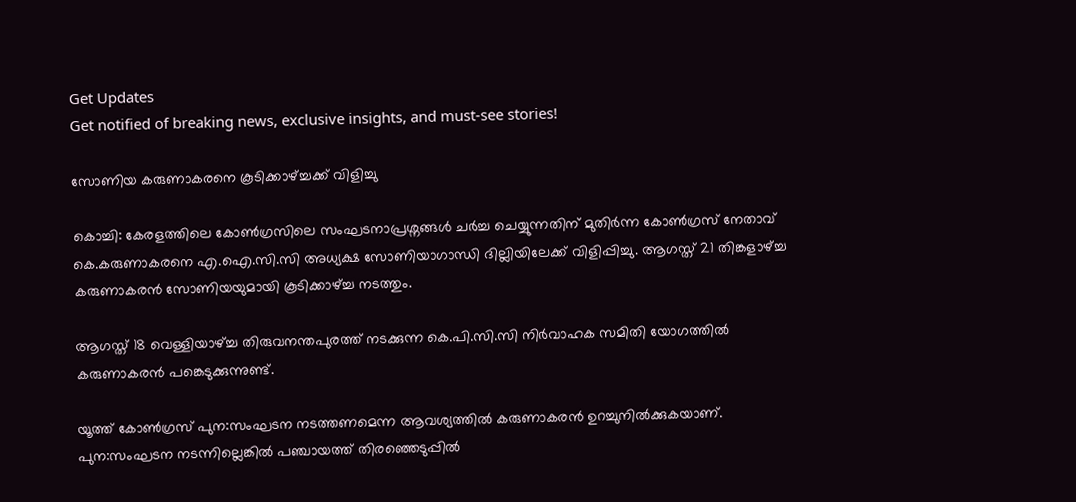Get Updates
Get notified of breaking news, exclusive insights, and must-see stories!

സോണിയ കരുണാകരനെ കൂടിക്കാഴ്ച്ചക്ക് വിളിച്ചു

കൊച്ചി: കേരളത്തിലെ കോണ്‍ഗ്രസിലെ സംഘടനാപ്രശ്നങ്ങള്‍ ചര്‍ച്ച ചെയ്യുന്നതിന് മുതിര്‍ന്ന കോണ്‍ഗ്രസ് നേതാവ് കെ.കരുണാകരനെ എ.ഐ.സി.സി അധ്യക്ഷ സോണിയാഗാന്ധി ദില്ലിയിലേക്ക് വിളിപ്പിച്ചു. ആഗസ്ത് 21 തിങ്കളാഴ്ച്ച കരുണാകരന്‍ സോണിയയുമായി കൂടിക്കാഴ്ച്ച നടത്തും.

ആഗസ്ത് 18 വെള്ളിയാഴ്ച്ച തിരുവനന്തപുരത്ത് നടക്കുന്ന കെ.പി.സി.സി നിര്‍വാഹക സമിതി യോഗത്തില്‍ കരുണാകരന്‍ പങ്കെടുക്കുന്നുണ്ട്.

യൂത്ത് കോണ്‍ഗ്രസ് പുന:സംഘടന നടത്തണമെന്ന ആവശ്യത്തില്‍ കരുണാകരന്‍ ഉറച്ചുനില്‍ക്കുകയാണ്. പുന:സംഘടന നടന്നില്ലെങ്കില്‍ പഞ്ചായത്ത് തിരഞ്ഞെടുപ്പില്‍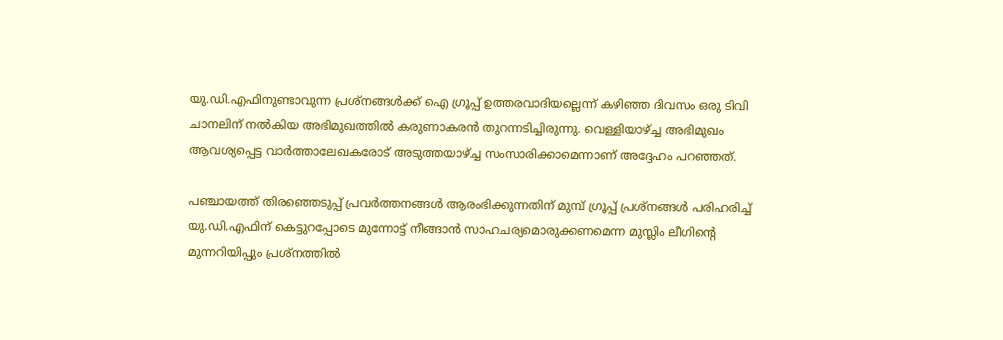യു.ഡി.എഫിനുണ്ടാവുന്ന പ്രശ്നങ്ങള്‍ക്ക് ഐ ഗ്രൂപ്പ് ഉത്തരവാദിയല്ലെന്ന് കഴിഞ്ഞ ദിവസം ഒരു ടിവി ചാനലിന് നല്‍കിയ അഭിമുഖത്തില്‍ കരുണാകരന്‍ തുറന്നടിച്ചിരുന്നു. വെള്ളിയാഴ്ച്ച അഭിമുഖം ആവശ്യപ്പെട്ട വാര്‍ത്താലേഖകരോട് അടുത്തയാഴ്ച്ച സംസാരിക്കാമെന്നാണ് അദ്ദേഹം പറഞ്ഞത്.

പഞ്ചായത്ത് തിരഞ്ഞെടുപ്പ് പ്രവര്‍ത്തനങ്ങള്‍ ആരംഭിക്കുന്നതിന് മുമ്പ് ഗ്രൂപ്പ് പ്രശ്നങ്ങള്‍ പരിഹരിച്ച് യു.ഡി.എഫിന് കെട്ടുറപ്പോടെ മുന്നോട്ട് നീങ്ങാന്‍ സാഹചര്യമൊരുക്കണമെന്ന മുസ്ലിം ലീഗിന്റെ മുന്നറിയിപ്പും പ്രശ്നത്തില്‍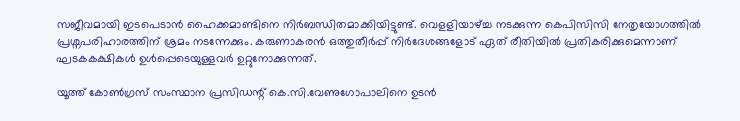സജീവമായി ഇടപെടാന്‍ ഹൈക്കമാണ്ടിനെ നിര്‍ബന്ധിതമാക്കിയിട്ടുണ്ട്. വെളളിയാഴ്ച്ച നടക്കുന്ന കെപിസിസി നേതൃയോഗത്തില്‍ പ്രശ്നപരിഹാരത്തിന് ശ്രമം നടന്നേക്കും. കരുണാകരന്‍ ഒത്തുതീര്‍പ്പ് നിര്‍ദേശങ്ങളോട് ഏത് രീതിയില്‍ പ്രതികരിക്കുമെന്നാണ് ഘടകകക്ഷികള്‍ ഉള്‍പ്പെടെയുള്ളവര്‍ ഉറ്റുനോക്കുന്നത്.

യൂത്ത് കോണ്‍ഗ്രസ് സംസ്ഥാന പ്രസിഡന്റ് കെ.സി.വേണുഗോപാലിനെ ഉടന്‍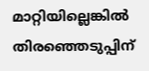മാറ്റിയില്ലെങ്കില്‍ തിരഞ്ഞെടുപ്പിന്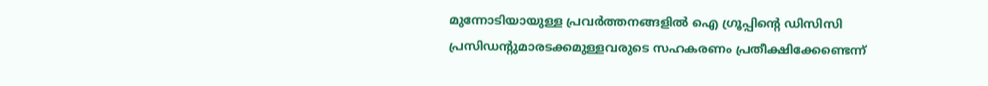മുന്നോടിയായുള്ള പ്രവര്‍ത്തനങ്ങളില്‍ ഐ ഗ്രൂപ്പിന്റെ ഡിസിസി പ്രസിഡന്റുമാരടക്കമുള്ളവരുടെ സഹകരണം പ്രതീക്ഷിക്കേണ്ടെന്ന്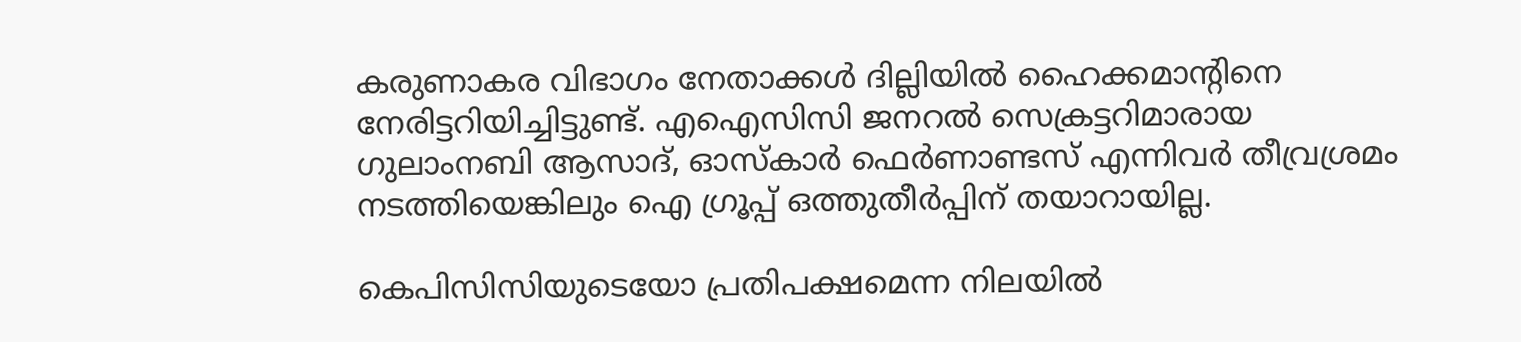കരുണാകര വിഭാഗം നേതാക്കള്‍ ദില്ലിയില്‍ ഹൈക്കമാന്റിനെ നേരിട്ടറിയിച്ചിട്ടുണ്ട്. എഐസിസി ജനറല്‍ സെക്രട്ടറിമാരായ ഗുലാംനബി ആസാദ്, ഓസ്കാര്‍ ഫെര്‍ണാണ്ടസ് എന്നിവര്‍ തീവ്രശ്രമം നടത്തിയെങ്കിലും ഐ ഗ്രൂപ്പ് ഒത്തുതീര്‍പ്പിന് തയാറായില്ല.

കെപിസിസിയുടെയോ പ്രതിപക്ഷമെന്ന നിലയില്‍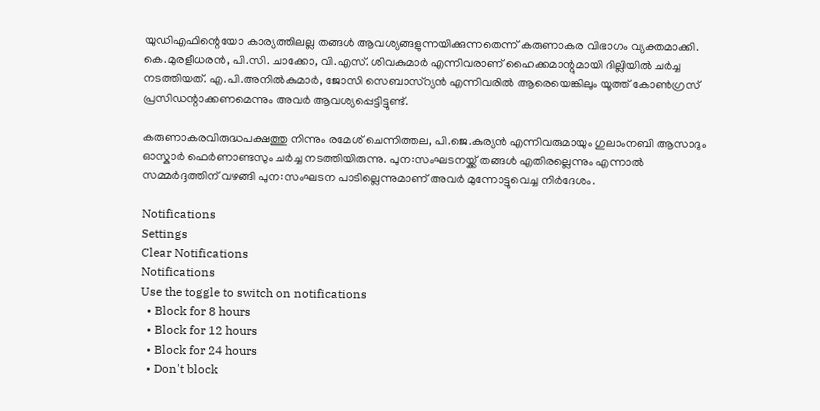യുഡിഎഫിന്റെയോ കാര്യത്തിലല്ല തങ്ങള്‍ ആവശ്യങ്ങളുന്നയിക്കുന്നതെന്ന് കരുണാകര വിഭാഗം വ്യക്തമാക്കി. കെ.മുരളീധരന്‍, പി.സി. ചാക്കോ, വി.എസ്. ശിവകുമാര്‍ എന്നിവരാണ് ഹൈക്കമാന്റുമായി ദില്ലിയില്‍ ചര്‍ച്ച നടത്തിയത്. എ.പി.അനില്‍കുമാര്‍, ജോസി സെബാസ്റ്യന്‍ എന്നിവരില്‍ ആരെയെങ്കിലും യൂത്ത് കോണ്‍ഗ്രസ് പ്രസിഡന്റാക്കണമെന്നും അവര്‍ ആവശ്യപ്പെട്ടിട്ടുണ്ട്.

കരുണാകരവിരുദ്ധപക്ഷത്തു നിന്നും രമേശ് ചെന്നിത്തല, പി.ജെ.കുര്യന്‍ എന്നിവരുമായും ഗുലാംനബി ആസാദും ഓസ്കാര്‍ ഫെര്‍ണാണ്ടസും ചര്‍ച്ച നടത്തിയിരുന്നു. പുന:സംഘടനയ്ക്ക് തങ്ങള്‍ എതിരല്ലെന്നും എന്നാല്‍ സമ്മര്‍ദ്ദത്തിന് വഴങ്ങി പുന:സംഘടന പാടില്ലെന്നുമാണ് അവര്‍ മുന്നോട്ടുവെച്ച നിര്‍ദേശം.

Notifications
Settings
Clear Notifications
Notifications
Use the toggle to switch on notifications
  • Block for 8 hours
  • Block for 12 hours
  • Block for 24 hours
  • Don't block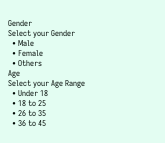Gender
Select your Gender
  • Male
  • Female
  • Others
Age
Select your Age Range
  • Under 18
  • 18 to 25
  • 26 to 35
  • 36 to 45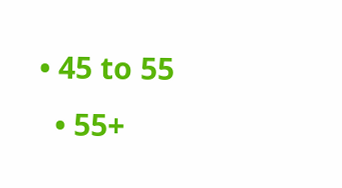• 45 to 55
  • 55+